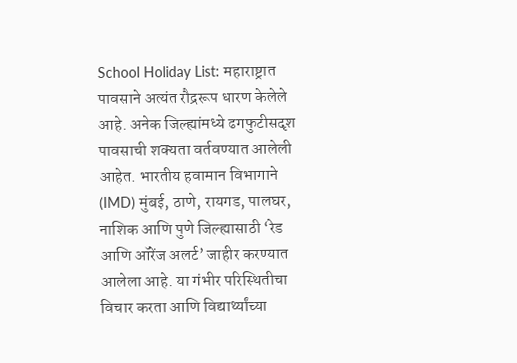School Holiday List: महाराष्ट्रात पावसाने अत्यंत रौद्ररूप धारण केलेले आहे. अनेक जिल्ह्यांमध्ये ढगफुटीसदृश पावसाची शक्यता वर्तवण्यात आलेली आहेत. भारतीय हवामान विभागाने (IMD) मुंबई, ठाणे, रायगड, पालघर, नाशिक आणि पुणे जिल्ह्यासाठी ‘रेड आणि ऑरेंज अलर्ट’ जाहीर करण्यात आलेला आहे. या गंभीर परिस्थितीचा विचार करता आणि विद्यार्थ्यांच्या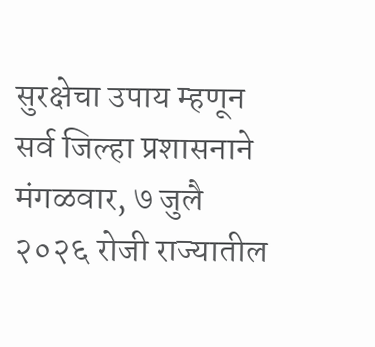सुरक्षेचा उपाय म्हणून सर्व जिल्हा प्रशासनाने मंगळवार, ७ जुलै २०२६ रोजी राज्यातील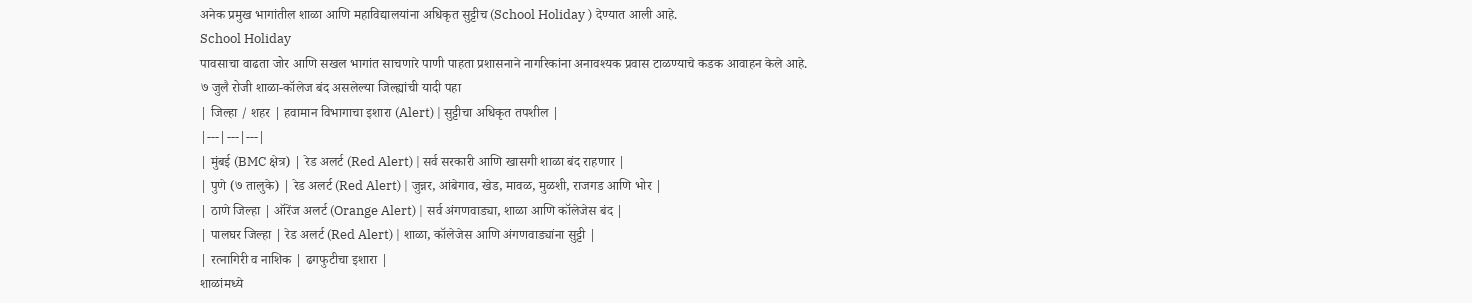अनेक प्रमुख भागांतील शाळा आणि महाविद्यालयांना अधिकृत सुट्टीच (School Holiday ) देण्यात आली आहे.
School Holiday
पावसाचा वाढता जोर आणि सखल भागांत साचणारे पाणी पाहता प्रशासनाने नागरिकांना अनावश्यक प्रवास टाळण्याचे कडक आवाहन केले आहे.
७ जुलै रोजी शाळा-कॉलेज बंद असलेल्या जिल्ह्यांची यादी पहा
| जिल्हा / शहर | हवामान विभागाचा इशारा (Alert) | सुट्टीचा अधिकृत तपशील |
|---|---|---|
| मुंबई (BMC क्षेत्र) | रेड अलर्ट (Red Alert) | सर्व सरकारी आणि खासगी शाळा बंद राहणार |
| पुणे (७ तालुके) | रेड अलर्ट (Red Alert) | जुन्नर, आंबेगाव, खेड, मावळ, मुळशी, राजगड आणि भोर |
| ठाणे जिल्हा | ऑरेंज अलर्ट (Orange Alert) | सर्व अंगणवाड्या, शाळा आणि कॉलेजेस बंद |
| पालघर जिल्हा | रेड अलर्ट (Red Alert) | शाळा, कॉलेजेस आणि अंगणवाड्यांना सुट्टी |
| रत्नागिरी व नाशिक | ढगफुटीचा इशारा |
शाळांमध्ये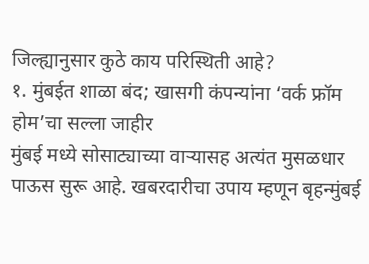जिल्ह्यानुसार कुठे काय परिस्थिती आहे?
१. मुंबईत शाळा बंद; खासगी कंपन्यांना ‘वर्क फ्रॉम होम’चा सल्ला जाहीर
मुंबई मध्ये सोसाट्याच्या वाऱ्यासह अत्यंत मुसळधार पाऊस सुरू आहे. खबरदारीचा उपाय म्हणून बृहन्मुंबई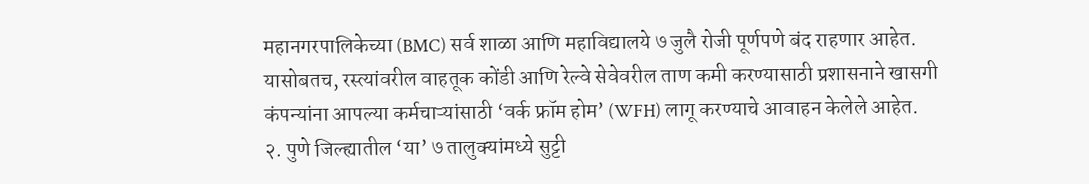महानगरपालिकेच्या (BMC) सर्व शाळा आणि महाविद्यालये ७ जुलै रोजी पूर्णपणे बंद राहणार आहेत. यासोबतच, रस्त्यांवरील वाहतूक कोंडी आणि रेल्वे सेवेवरील ताण कमी करण्यासाठी प्रशासनाने खासगी कंपन्यांना आपल्या कर्मचाऱ्यांसाठी ‘वर्क फ्रॉम होम’ (WFH) लागू करण्याचे आवाहन केलेले आहेत.
२. पुणे जिल्ह्यातील ‘या’ ७ तालुक्यांमध्ये सुट्टी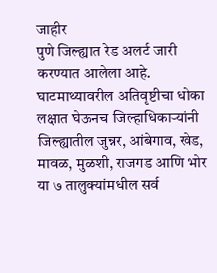जाहीर
पुणे जिल्ह्यात रेड अलर्ट जारी करण्यात आलेला आहे. घाटमाथ्यावरील अतिवृष्टीचा धोका लक्षात घेऊनच जिल्हाधिकाऱ्यांनी जिल्ह्यातील जुन्नर, आंबेगाव, खेड, मावळ, मुळशी, राजगड आणि भोर या ७ तालुक्यांमधील सर्व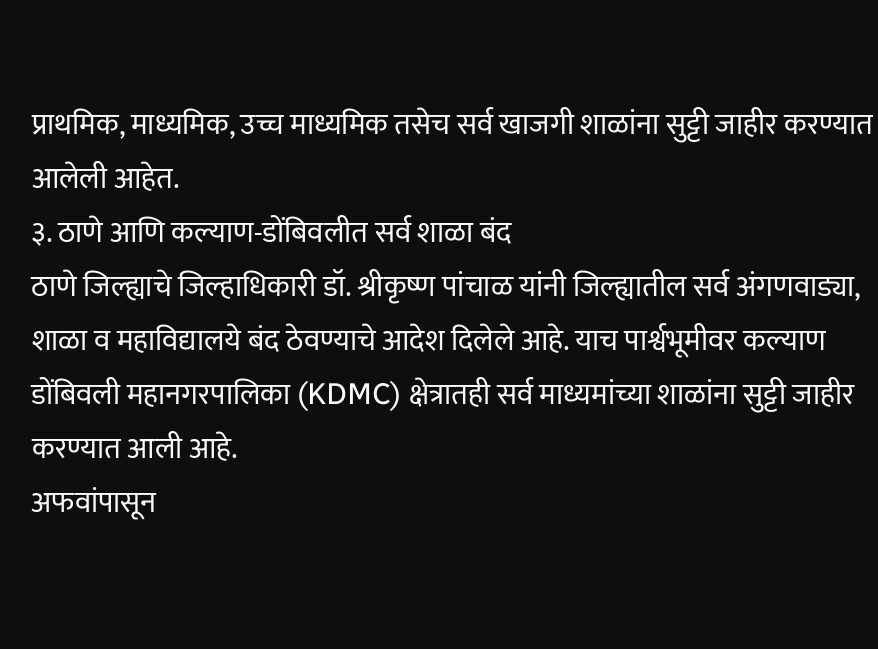प्राथमिक, माध्यमिक, उच्च माध्यमिक तसेच सर्व खाजगी शाळांना सुट्टी जाहीर करण्यात आलेली आहेत.
३. ठाणे आणि कल्याण-डोंबिवलीत सर्व शाळा बंद
ठाणे जिल्ह्याचे जिल्हाधिकारी डॉ. श्रीकृष्ण पांचाळ यांनी जिल्ह्यातील सर्व अंगणवाड्या, शाळा व महाविद्यालये बंद ठेवण्याचे आदेश दिलेले आहे. याच पार्श्वभूमीवर कल्याण डोंबिवली महानगरपालिका (KDMC) क्षेत्रातही सर्व माध्यमांच्या शाळांना सुट्टी जाहीर करण्यात आली आहे.
अफवांपासून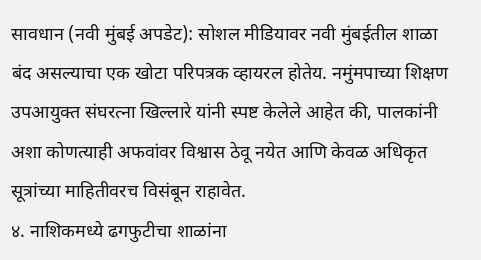सावधान (नवी मुंबई अपडेट): सोशल मीडियावर नवी मुंबईतील शाळा बंद असल्याचा एक खोटा परिपत्रक व्हायरल होतेय. नमुंमपाच्या शिक्षण उपआयुक्त संघरत्ना खिल्लारे यांनी स्पष्ट केलेले आहेत की, पालकांनी अशा कोणत्याही अफवांवर विश्वास ठेवू नयेत आणि केवळ अधिकृत सूत्रांच्या माहितीवरच विसंबून राहावेत.
४. नाशिकमध्ये ढगफुटीचा शाळांना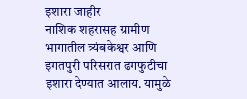इशारा जाहीर
नाशिक शहरासह ग्रामीण भागातील त्र्यंबकेश्वर आणि इगतपुरी परिसरात ढगफुटीचा इशारा देण्यात आलाय. यामुळे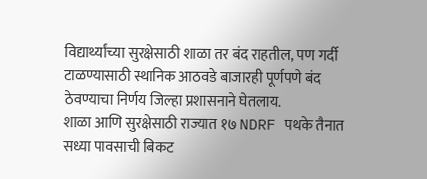विद्यार्थ्यांच्या सुरक्षेसाठी शाळा तर बंद राहतील, पण गर्दी टाळण्यासाठी स्थानिक आठवडे बाजारही पूर्णपणे बंद ठेवण्याचा निर्णय जिल्हा प्रशासनाने घेतलाय.
शाळा आणि सुरक्षेसाठी राज्यात १७ NDRF पथके तैनात
सध्या पावसाची बिकट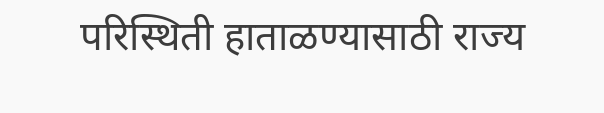परिस्थिती हाताळण्यासाठी राज्य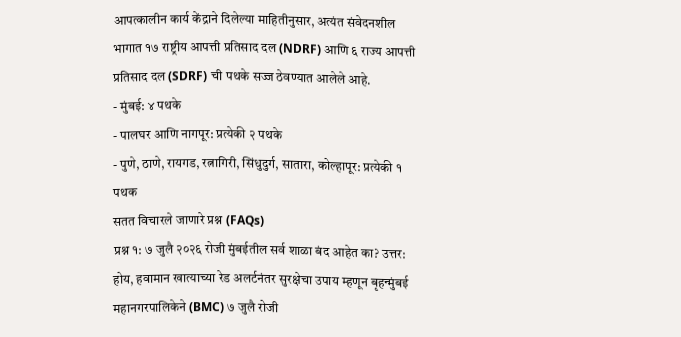आपत्कालीन कार्य केंद्राने दिलेल्या माहितीनुसार, अत्यंत संवेदनशील भागात १७ राष्ट्रीय आपत्ती प्रतिसाद दल (NDRF) आणि ६ राज्य आपत्ती प्रतिसाद दल (SDRF) ची पथके सज्ज ठेवण्यात आलेले आहे.
- मुंबई: ४ पथके
- पालघर आणि नागपूर: प्रत्येकी २ पथके
- पुणे, ठाणे, रायगड, रत्नागिरी, सिंधुदुर्ग, सातारा, कोल्हापूर: प्रत्येकी १ पथक
सतत विचारले जाणारे प्रश्न (FAQs)
प्रश्न १: ७ जुलै २०२६ रोजी मुंबईतील सर्व शाळा बंद आहेत का? उत्तर: होय, हवामान खात्याच्या रेड अलर्टनंतर सुरक्षेचा उपाय म्हणून बृहन्मुंबई महानगरपालिकेने (BMC) ७ जुलै रोजी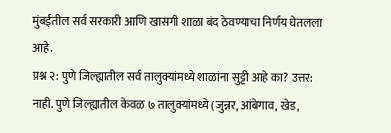मुंबईतील सर्व सरकारी आणि खासगी शाळा बंद ठेवण्याचा निर्णय घेतलला आहे.
प्रश्न २: पुणे जिल्ह्यातील सर्व तालुक्यांमध्ये शाळांना सुट्टी आहे का? उत्तर: नाही. पुणे जिल्ह्यातील केवळ ७ तालुक्यांमध्ये (जुन्नर, आंबेगाव, खेड,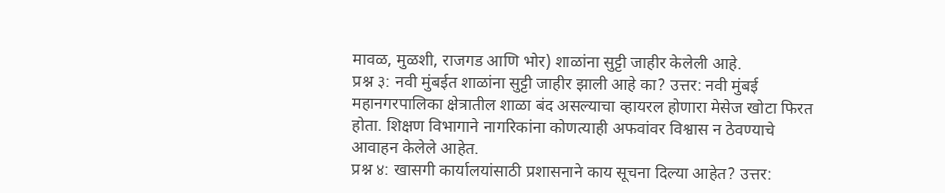मावळ, मुळशी, राजगड आणि भोर) शाळांना सुट्टी जाहीर केलेली आहे.
प्रश्न ३: नवी मुंबईत शाळांना सुट्टी जाहीर झाली आहे का? उत्तर: नवी मुंबई महानगरपालिका क्षेत्रातील शाळा बंद असल्याचा व्हायरल होणारा मेसेज खोटा फिरत होता. शिक्षण विभागाने नागरिकांना कोणत्याही अफवांवर विश्वास न ठेवण्याचे आवाहन केलेले आहेत.
प्रश्न ४: खासगी कार्यालयांसाठी प्रशासनाने काय सूचना दिल्या आहेत? उत्तर: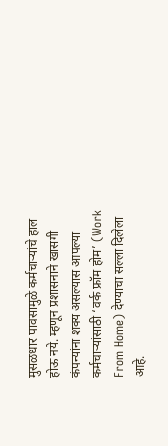मुसळधार पावसामुळे कर्मचाऱ्यांचे हाल होऊ नये. म्हणून प्रशासनाने खासगी कंपन्यांना शक्य असल्यास आपल्या कर्मचाऱ्यांसाठी ‘वर्क फ्रॉम होम’ (Work From Home) देण्याचा सल्ला दिलेला आहे.